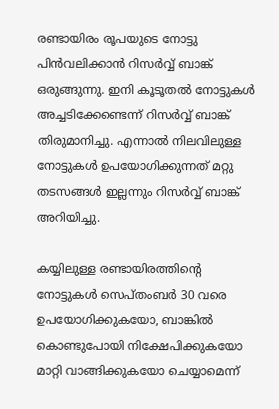രണ്ടായിരം രൂപയുടെ നോട്ടു പിന്‍വലിക്കാന്‍ റിസര്‍വ്വ് ബാങ്ക് ഒരുങ്ങുന്നു. ഇനി കൂടൂതല്‍ നോട്ടുകള്‍ അച്ചടിക്കേണ്ടെന്ന് റിസര്‍വ്വ് ബാങ്ക് തിരുമാനിച്ചു. എന്നാല്‍ നിലവിലുള്ള നോട്ടുകള്‍ ഉപയോഗിക്കുന്നത് മറ്റു തടസങ്ങള്‍ ഇല്ലന്നും റിസര്‍വ്വ് ബാങ്ക് അറിയിച്ചു.

കയ്യിലുള്ള രണ്ടായിരത്തിന്റെ നോട്ടുകള്‍ സെപ്തംബര്‍ 30 വരെ ഉപയോഗിക്കുകയോ, ബാങ്കില്‍ കൊണ്ടുപോയി നിക്ഷേപിക്കുകയോ മാറ്റി വാങ്ങിക്കുകയോ ചെയ്യാമെന്ന്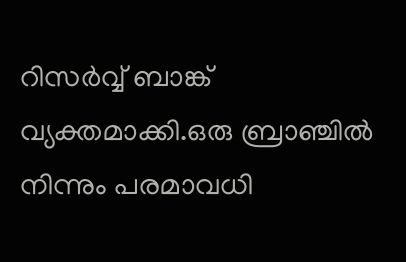റിസര്‍വ്വ് ബാങ്ക് വ്യക്തമാക്കി.ഒരു ബ്രാഞ്ചില്‍ നിന്നും പരമാവധി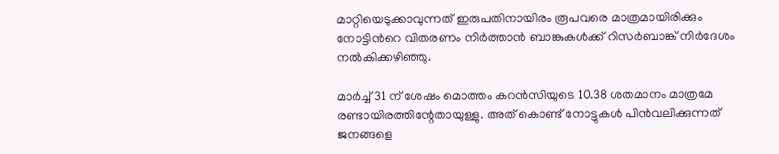മാറ്റിയെടുക്കാവുന്നത് ഇരുപതിനായിരം രൂപവരെ മാത്രമായിരിക്കും നോട്ടിന്‍റെ വിതരണം നിര്‍ത്താന്‍ ബാങ്കുകള്‍ക്ക് റിസര്‍ബാങ്ക് നിര്‍ദേശം നല്‍കിക്കഴിഞ്ഞു.

മാര്‍ച്ച് 31 ന് ശേഷം മൊത്തം കറന്‍സിയുടെ 10.38 ശതമാനം മാത്രമേ രണ്ടായിരത്തിന്റേതായുള്ളു. അത് കൊണ്ട് നോട്ടുകള്‍ പിന്‍വലിക്കുന്നത് ജനങ്ങളെ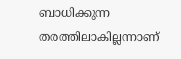ബാധിക്കുന്ന തരത്തിലാകില്ലന്നാണ്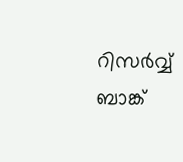റിസര്‍വ്വ് ബാങ്ക്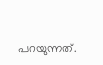പറയുന്നത്.